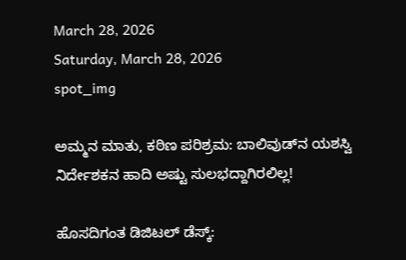March 28, 2026
Saturday, March 28, 2026
spot_img

ಅಮ್ಮನ ಮಾತು, ಕಠಿಣ ಪರಿಶ್ರಮ: ಬಾಲಿವುಡ್‌ನ ಯಶಸ್ವಿ ನಿರ್ದೇಶಕನ ಹಾದಿ ಅಷ್ಟು ಸುಲಭದ್ದಾಗಿರಲಿಲ್ಲ!

ಹೊಸದಿಗಂತ ಡಿಜಿಟಲ್ ಡೆಸ್ಕ್: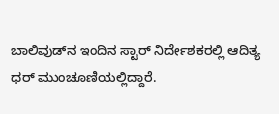ಬಾಲಿವುಡ್‌ನ ಇಂದಿನ ಸ್ಟಾರ್ ನಿರ್ದೇಶಕರಲ್ಲಿ ಆದಿತ್ಯ ಧರ್ ಮುಂಚೂಣಿಯಲ್ಲಿದ್ದಾರೆ.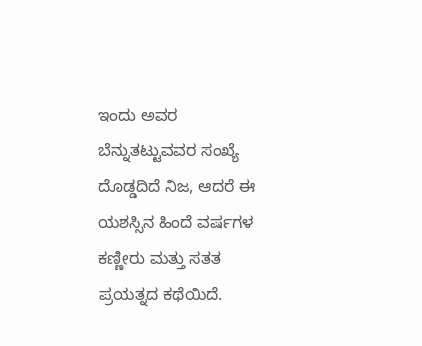ಇಂದು ಅವರ ಬೆನ್ನುತಟ್ಟುವವರ ಸಂಖ್ಯೆ ದೊಡ್ಡದಿದೆ ನಿಜ, ಆದರೆ ಈ ಯಶಸ್ಸಿನ ಹಿಂದೆ ವರ್ಷಗಳ ಕಣ್ಣೀರು ಮತ್ತು ಸತತ ಪ್ರಯತ್ನದ ಕಥೆಯಿದೆ.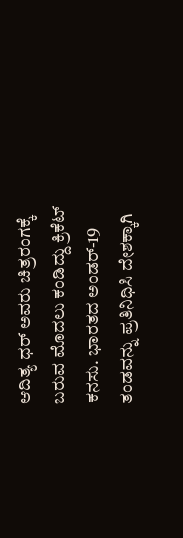ಆದಿತ್ಯ ಧರ್ ಅವರು ಚಿತ್ರರಂಗಕ್ಕೆ ಬರುವ ಮೊದಲು ಕಂಡಿದ್ದು ಕ್ರಿಕೆಟ್ ಕನಸು. ಭಾರತದ ಅಂಡರ್-19 ತಂಡವನ್ನು ಪ್ರತಿನಿಧಿಸಿ ದೇಶಕ್ಕಾಗಿ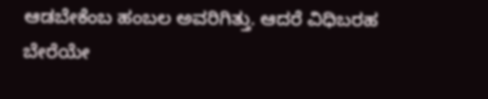ಆಡಬೇಕೆಂಬ ಹಂಬಲ ಅವರಿಗಿತ್ತು. ಆದರೆ ವಿಧಿಬರಹ ಬೇರೆಯೇ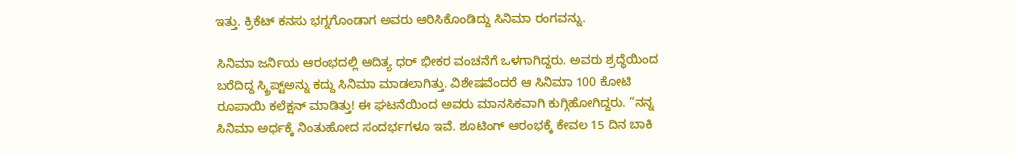ಇತ್ತು. ಕ್ರಿಕೆಟ್ ಕನಸು ಭಗ್ನಗೊಂಡಾಗ ಅವರು ಆರಿಸಿಕೊಂಡಿದ್ದು ಸಿನಿಮಾ ರಂಗವನ್ನು.

ಸಿನಿಮಾ ಜರ್ನಿಯ ಆರಂಭದಲ್ಲಿ ಆದಿತ್ಯ ಧರ್ ಭೀಕರ ವಂಚನೆಗೆ ಒಳಗಾಗಿದ್ದರು. ಅವರು ಶ್ರದ್ಧೆಯಿಂದ ಬರೆದಿದ್ದ ಸ್ಕ್ರಿಪ್ಟ್‌ಅನ್ನು ಕದ್ದು ಸಿನಿಮಾ ಮಾಡಲಾಗಿತ್ತು. ವಿಶೇಷವೆಂದರೆ ಆ ಸಿನಿಮಾ 100 ಕೋಟಿ ರೂಪಾಯಿ ಕಲೆಕ್ಷನ್ ಮಾಡಿತ್ತು! ಈ ಘಟನೆಯಿಂದ ಅವರು ಮಾನಸಿಕವಾಗಿ ಕುಗ್ಗಿಹೋಗಿದ್ದರು. “ನನ್ನ ಸಿನಿಮಾ ಅರ್ಧಕ್ಕೆ ನಿಂತುಹೋದ ಸಂದರ್ಭಗಳೂ ಇವೆ. ಶೂಟಿಂಗ್ ಆರಂಭಕ್ಕೆ ಕೇವಲ 15 ದಿನ ಬಾಕಿ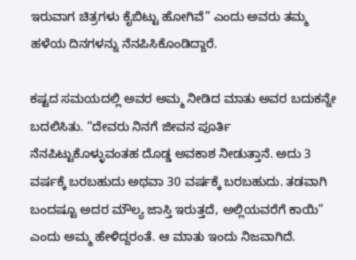ಇರುವಾಗ ಚಿತ್ರಗಳು ಕೈಬಿಟ್ಟು ಹೋಗಿವೆ” ಎಂದು ಅವರು ತಮ್ಮ ಹಳೆಯ ದಿನಗಳನ್ನು ನೆನಪಿಸಿಕೊಂಡಿದ್ದಾರೆ.

ಕಷ್ಟದ ಸಮಯದಲ್ಲಿ ಅವರ ಅಮ್ಮ ನೀಡಿದ ಮಾತು ಅವರ ಬದುಕನ್ನೇ ಬದಲಿಸಿತು. “ದೇವರು ನಿನಗೆ ಜೀವನ ಪೂರ್ತಿ ನೆನಪಿಟ್ಟುಕೊಳ್ಳುವಂತಹ ದೊಡ್ಡ ಅವಕಾಶ ನೀಡುತ್ತಾನೆ. ಅದು 3 ವರ್ಷಕ್ಕೆ ಬರಬಹುದು ಅಥವಾ 30 ವರ್ಷಕ್ಕೆ ಬರಬಹುದು. ತಡವಾಗಿ ಬಂದಷ್ಟೂ ಅದರ ಮೌಲ್ಯ ಜಾಸ್ತಿ ಇರುತ್ತದೆ, ಅಲ್ಲಿಯವರೆಗೆ ಕಾಯಿ” ಎಂದು ಅಮ್ಮ ಹೇಳಿದ್ದರಂತೆ. ಆ ಮಾತು ಇಂದು ನಿಜವಾಗಿದೆ.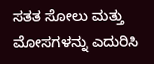ಸತತ ಸೋಲು ಮತ್ತು ಮೋಸಗಳನ್ನು ಎದುರಿಸಿ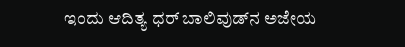ಇಂದು ಆದಿತ್ಯ ಧರ್ ಬಾಲಿವುಡ್‌ನ ಅಜೇಯ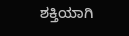ಶಕ್ತಿಯಾಗಿ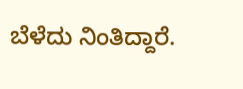ಬೆಳೆದು ನಿಂತಿದ್ದಾರೆ.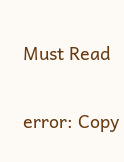Must Read

error: Copy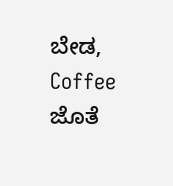ಬೇಡ, Coffee ಜೊತೆ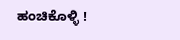ಹಂಚಿಕೊಳ್ಳಿ !